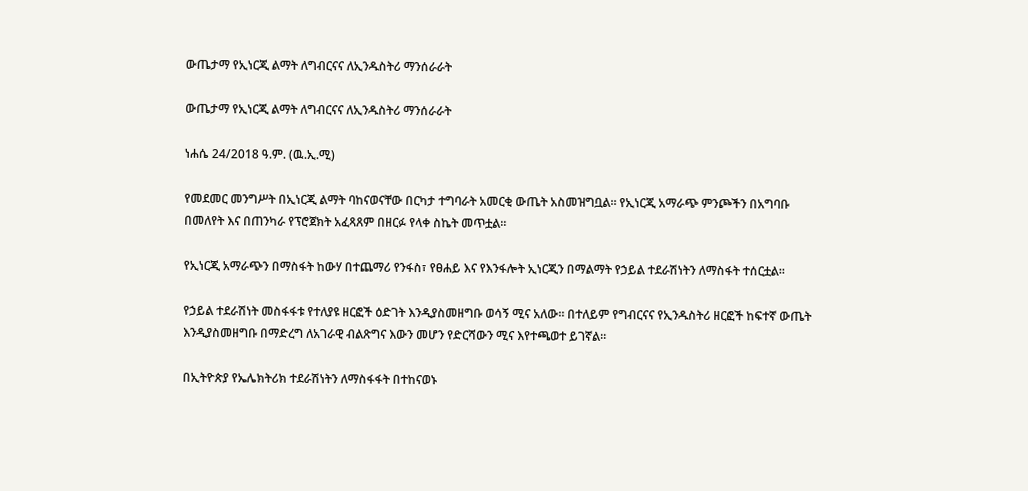ውጤታማ የኢነርጂ ልማት ለግብርናና ለኢንዱስትሪ ማንሰራራት

ውጤታማ የኢነርጂ ልማት ለግብርናና ለኢንዱስትሪ ማንሰራራት

ነሐሴ 24/2018 ዓ.ም. (ዉ.ኢ.ሚ)

የመደመር መንግሥት በኢነርጂ ልማት ባከናወናቸው በርካታ ተግባራት አመርቂ ውጤት አስመዝግቧል። የኢነርጂ አማራጭ ምንጮችን በአግባቡ በመለየት እና በጠንካራ የፕሮጀክት አፈጻጸም በዘርፉ የላቀ ስኬት መጥቷል።

የኢነርጂ አማራጭን በማስፋት ከውሃ በተጨማሪ የንፋስ፣ የፀሐይ እና የእንፋሎት ኢነርጂን በማልማት የኃይል ተደራሽነትን ለማስፋት ተሰርቷል።

የኃይል ተደራሽነት መስፋፋቱ የተለያዩ ዘርፎች ዕድገት እንዲያስመዘግቡ ወሳኝ ሚና አለው። በተለይም የግብርናና የኢንዱስትሪ ዘርፎች ከፍተኛ ውጤት እንዲያስመዘግቡ በማድረግ ለአገራዊ ብልጽግና እውን መሆን የድርሻውን ሚና እየተጫወተ ይገኛል።

በኢትዮጵያ የኤሌክትሪክ ተደራሽነትን ለማስፋፋት በተከናወኑ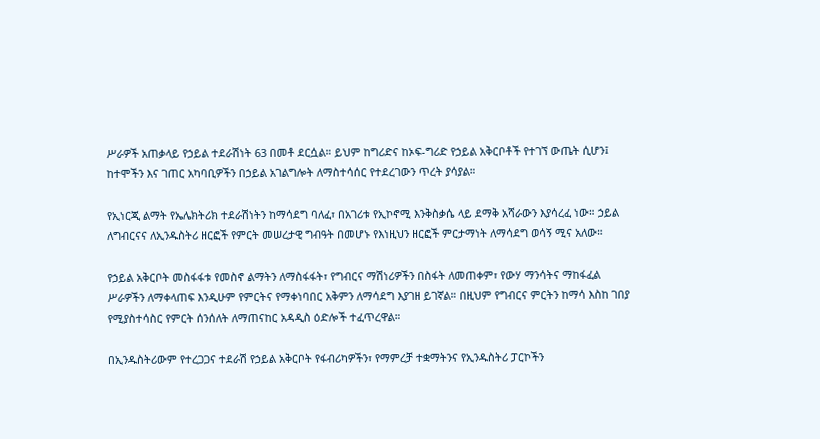ሥራዎች አጠቃላይ የኃይል ተደራሽነት 63 በመቶ ደርሷል። ይህም ከግሪድና ከኦፍ-ግሪድ የኃይል አቅርቦቶች የተገኘ ውጤት ሲሆን፤ ከተሞችን እና ገጠር አካባቢዎችን በኃይል አገልግሎት ለማስተሳሰር የተደረገውን ጥረት ያሳያል።

የኢነርጂ ልማት የኤሌክትሪክ ተደራሽነትን ከማሳደግ ባለፈ፣ በአገሪቱ የኢኮኖሚ እንቅስቃሴ ላይ ደማቅ አሻራውን እያሳረፈ ነው። ኃይል ለግብርናና ለኢንዱስትሪ ዘርፎች የምርት መሠረታዊ ግብዓት በመሆኑ የእነዚህን ዘርፎች ምርታማነት ለማሳደግ ወሳኝ ሚና አለው።

የኃይል አቅርቦት መስፋፋቱ የመስኖ ልማትን ለማስፋፋት፣ የግብርና ማሽነሪዎችን በስፋት ለመጠቀም፣ የውሃ ማንሳትና ማከፋፈል ሥራዎችን ለማቀላጠፍ እንዲሁም የምርትና የማቀነባበር አቅምን ለማሳደግ እያገዘ ይገኛል። በዚህም የግብርና ምርትን ከማሳ እስከ ገበያ የሚያስተሳስር የምርት ሰንሰለት ለማጠናከር አዳዲስ ዕድሎች ተፈጥረዋል።

በኢንዱስትሪውም የተረጋጋና ተደራሽ የኃይል አቅርቦት የፋብሪካዎችን፣ የማምረቻ ተቋማትንና የኢንዱስትሪ ፓርኮችን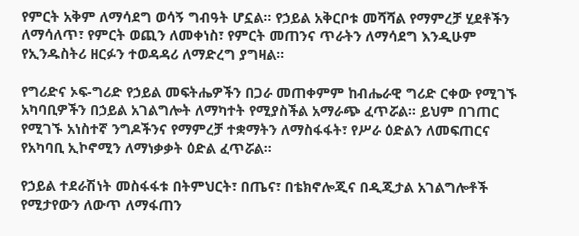የምርት አቅም ለማሳደግ ወሳኝ ግብዓት ሆኗል። የኃይል አቅርቦቱ መሻሻል የማምረቻ ሂደቶችን ለማሳለጥ፣ የምርት ወጪን ለመቀነስ፣ የምርት መጠንና ጥራትን ለማሳደግ እንዲሁም የኢንዱስትሪ ዘርፉን ተወዳዳሪ ለማድረግ ያግዛል።

የግሪድና ኦፍ-ግሪድ የኃይል መፍትሔዎችን በጋራ መጠቀምም ከብሔራዊ ግሪድ ርቀው የሚገኙ አካባቢዎችን በኃይል አገልግሎት ለማካተት የሚያስችል አማራጭ ፈጥሯል። ይህም በገጠር የሚገኙ አነስተኛ ንግዶችንና የማምረቻ ተቋማትን ለማስፋፋት፣ የሥራ ዕድልን ለመፍጠርና የአካባቢ ኢኮኖሚን ለማነቃቃት ዕድል ፈጥሯል።

የኃይል ተደራሽነት መስፋፋቱ በትምህርት፣ በጤና፣ በቴክኖሎጂና በዲጂታል አገልግሎቶች የሚታየውን ለውጥ ለማፋጠን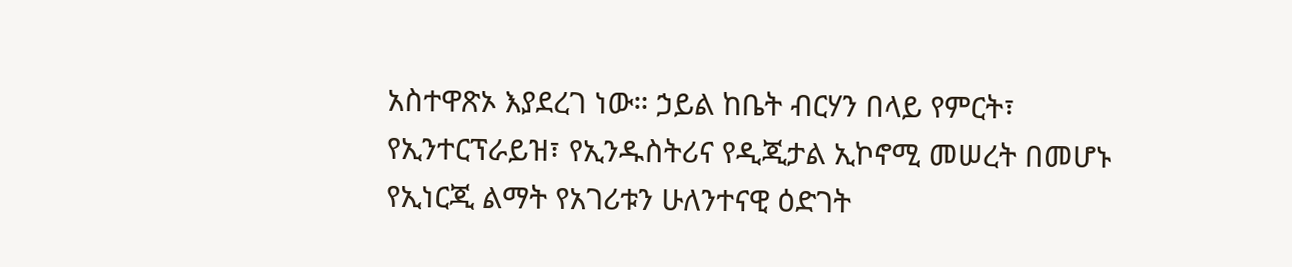አስተዋጽኦ እያደረገ ነው። ኃይል ከቤት ብርሃን በላይ የምርት፣ የኢንተርፕራይዝ፣ የኢንዱስትሪና የዲጂታል ኢኮኖሚ መሠረት በመሆኑ የኢነርጂ ልማት የአገሪቱን ሁለንተናዊ ዕድገት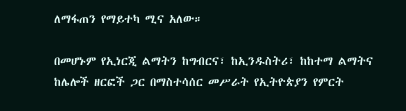ለማፋጠን የማይተካ ሚና አለው።

በመሆኑም የኢነርጂ ልማትን ከግብርና፣ ከኢንዱስትሪ፣ ከከተማ ልማትና ከሌሎች ዘርፎች ጋር በማስተሳሰር መሥራት የኢትዮጵያን የምርት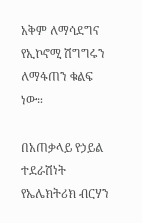አቅም ለማሳደግና የኢኮኖሚ ሽግግሩን ለማፋጠን ቁልፍ ነው።

በአጠቃላይ የኃይል ተደራሽነት የኤሌክትሪክ ብርሃን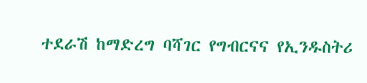ተደራሽ ከማድረግ ባሻገር የግብርናና የኢንዱስትሪ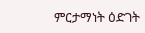ምርታማነት ዕድገት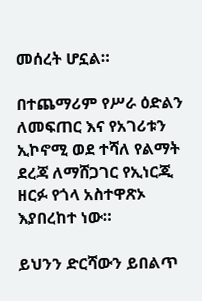መሰረት ሆኗል።

በተጨማሪም የሥራ ዕድልን ለመፍጠር እና የአገሪቱን ኢኮኖሚ ወደ ተሻለ የልማት ደረጃ ለማሸጋገር የኢነርጂ ዘርፉ የጎላ አስተዋጽኦ እያበረከተ ነው።

ይህንን ድርሻውን ይበልጥ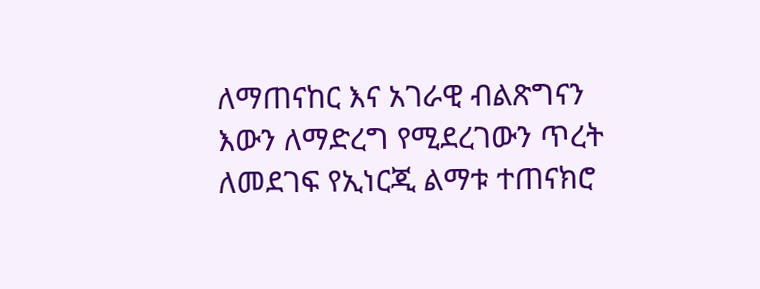ለማጠናከር እና አገራዊ ብልጽግናን እውን ለማድረግ የሚደረገውን ጥረት ለመደገፍ የኢነርጂ ልማቱ ተጠናክሮ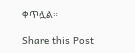ቀጥሏል።

Share this Post